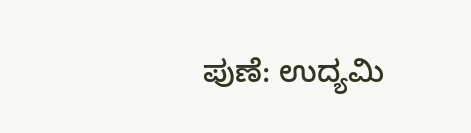ಪುಣೆ: ಉದ್ಯಮಿ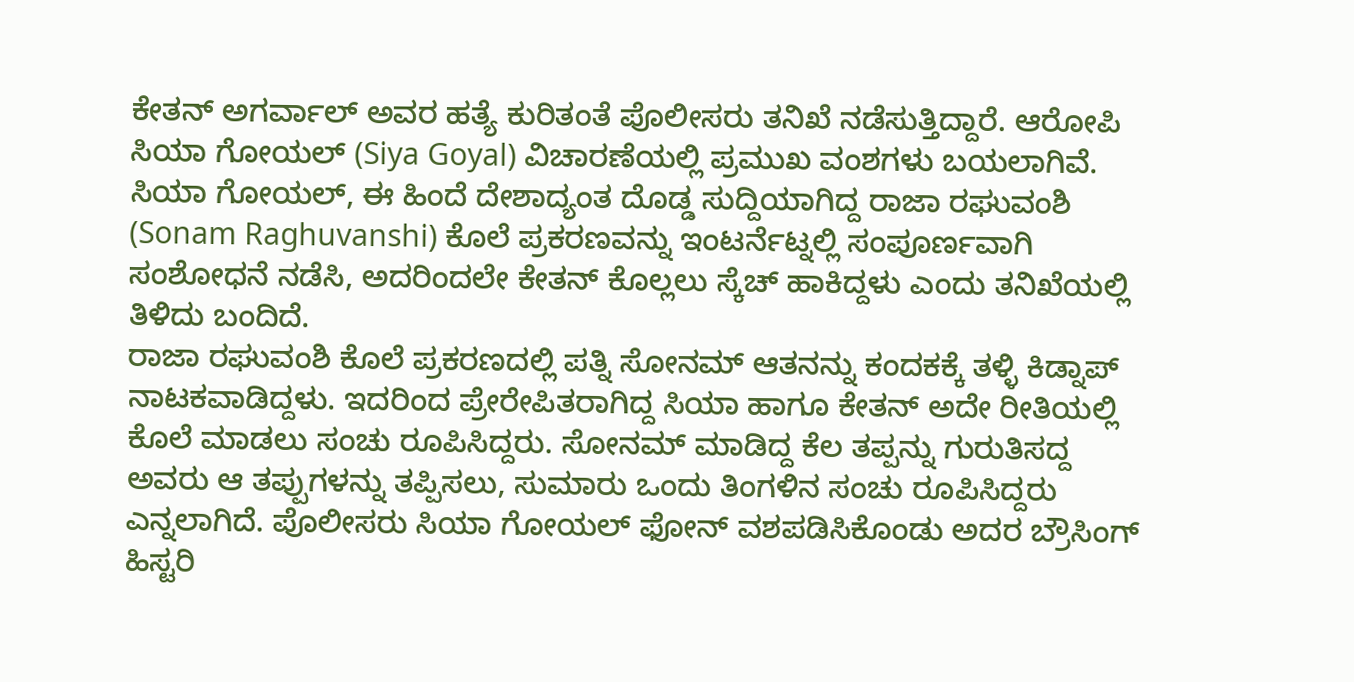ಕೇತನ್ ಅಗರ್ವಾಲ್ ಅವರ ಹತ್ಯೆ ಕುರಿತಂತೆ ಪೊಲೀಸರು ತನಿಖೆ ನಡೆಸುತ್ತಿದ್ದಾರೆ. ಆರೋಪಿ ಸಿಯಾ ಗೋಯಲ್ (Siya Goyal) ವಿಚಾರಣೆಯಲ್ಲಿ ಪ್ರಮುಖ ವಂಶಗಳು ಬಯಲಾಗಿವೆ. ಸಿಯಾ ಗೋಯಲ್, ಈ ಹಿಂದೆ ದೇಶಾದ್ಯಂತ ದೊಡ್ಡ ಸುದ್ದಿಯಾಗಿದ್ದ ರಾಜಾ ರಘುವಂಶಿ (Sonam Raghuvanshi) ಕೊಲೆ ಪ್ರಕರಣವನ್ನು ಇಂಟರ್ನೆಟ್ನಲ್ಲಿ ಸಂಪೂರ್ಣವಾಗಿ ಸಂಶೋಧನೆ ನಡೆಸಿ, ಅದರಿಂದಲೇ ಕೇತನ್ ಕೊಲ್ಲಲು ಸ್ಕೆಚ್ ಹಾಕಿದ್ದಳು ಎಂದು ತನಿಖೆಯಲ್ಲಿ ತಿಳಿದು ಬಂದಿದೆ.
ರಾಜಾ ರಘುವಂಶಿ ಕೊಲೆ ಪ್ರಕರಣದಲ್ಲಿ ಪತ್ನಿ ಸೋನಮ್ ಆತನನ್ನು ಕಂದಕಕ್ಕೆ ತಳ್ಳಿ ಕಿಡ್ನಾಪ್ ನಾಟಕವಾಡಿದ್ದಳು. ಇದರಿಂದ ಪ್ರೇರೇಪಿತರಾಗಿದ್ದ ಸಿಯಾ ಹಾಗೂ ಕೇತನ್ ಅದೇ ರೀತಿಯಲ್ಲಿ ಕೊಲೆ ಮಾಡಲು ಸಂಚು ರೂಪಿಸಿದ್ದರು. ಸೋನಮ್ ಮಾಡಿದ್ದ ಕೆಲ ತಪ್ಪನ್ನು ಗುರುತಿಸದ್ದ ಅವರು ಆ ತಪ್ಪುಗಳನ್ನು ತಪ್ಪಿಸಲು, ಸುಮಾರು ಒಂದು ತಿಂಗಳಿನ ಸಂಚು ರೂಪಿಸಿದ್ದರು ಎನ್ನಲಾಗಿದೆ. ಪೊಲೀಸರು ಸಿಯಾ ಗೋಯಲ್ ಫೋನ್ ವಶಪಡಿಸಿಕೊಂಡು ಅದರ ಬ್ರೌಸಿಂಗ್ ಹಿಸ್ಟರಿ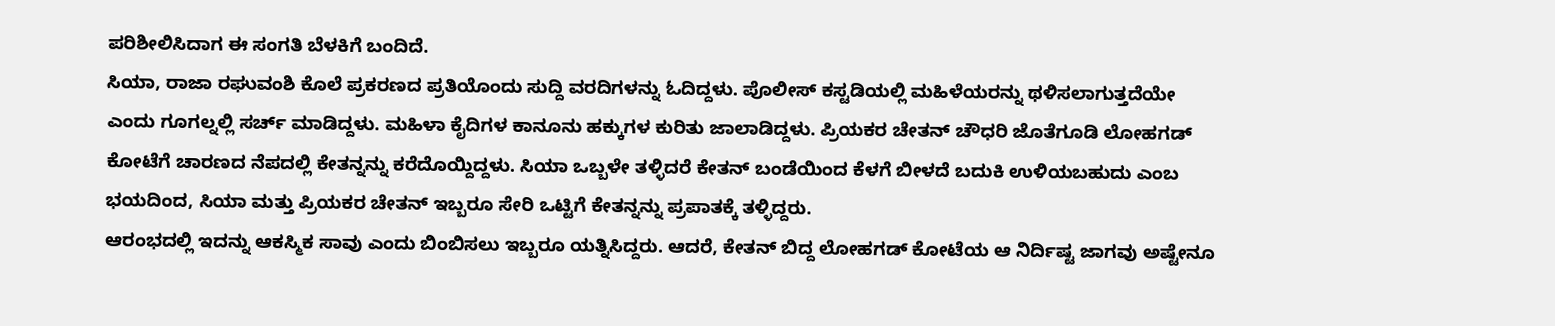ಪರಿಶೀಲಿಸಿದಾಗ ಈ ಸಂಗತಿ ಬೆಳಕಿಗೆ ಬಂದಿದೆ.
ಸಿಯಾ, ರಾಜಾ ರಘುವಂಶಿ ಕೊಲೆ ಪ್ರಕರಣದ ಪ್ರತಿಯೊಂದು ಸುದ್ದಿ ವರದಿಗಳನ್ನು ಓದಿದ್ದಳು. ಪೊಲೀಸ್ ಕಸ್ಟಡಿಯಲ್ಲಿ ಮಹಿಳೆಯರನ್ನು ಥಳಿಸಲಾಗುತ್ತದೆಯೇ ಎಂದು ಗೂಗಲ್ನಲ್ಲಿ ಸರ್ಚ್ ಮಾಡಿದ್ದಳು. ಮಹಿಳಾ ಕೈದಿಗಳ ಕಾನೂನು ಹಕ್ಕುಗಳ ಕುರಿತು ಜಾಲಾಡಿದ್ದಳು. ಪ್ರಿಯಕರ ಚೇತನ್ ಚೌಧರಿ ಜೊತೆಗೂಡಿ ಲೋಹಗಡ್ ಕೋಟೆಗೆ ಚಾರಣದ ನೆಪದಲ್ಲಿ ಕೇತನ್ನನ್ನು ಕರೆದೊಯ್ದಿದ್ದಳು. ಸಿಯಾ ಒಬ್ಬಳೇ ತಳ್ಳಿದರೆ ಕೇತನ್ ಬಂಡೆಯಿಂದ ಕೆಳಗೆ ಬೀಳದೆ ಬದುಕಿ ಉಳಿಯಬಹುದು ಎಂಬ ಭಯದಿಂದ, ಸಿಯಾ ಮತ್ತು ಪ್ರಿಯಕರ ಚೇತನ್ ಇಬ್ಬರೂ ಸೇರಿ ಒಟ್ಟಿಗೆ ಕೇತನ್ನನ್ನು ಪ್ರಪಾತಕ್ಕೆ ತಳ್ಳಿದ್ದರು.
ಆರಂಭದಲ್ಲಿ ಇದನ್ನು ಆಕಸ್ಮಿಕ ಸಾವು ಎಂದು ಬಿಂಬಿಸಲು ಇಬ್ಬರೂ ಯತ್ನಿಸಿದ್ದರು. ಆದರೆ, ಕೇತನ್ ಬಿದ್ದ ಲೋಹಗಡ್ ಕೋಟೆಯ ಆ ನಿರ್ದಿಷ್ಟ ಜಾಗವು ಅಷ್ಟೇನೂ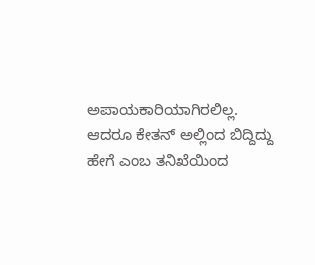ಅಪಾಯಕಾರಿಯಾಗಿರಲಿಲ್ಲ. ಆದರೂ ಕೇತನ್ ಅಲ್ಲಿಂದ ಬಿದ್ದಿದ್ದು ಹೇಗೆ ಎಂಬ ತನಿಖೆಯಿಂದ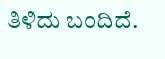ತಿಳಿದು ಬಂದಿದೆ.